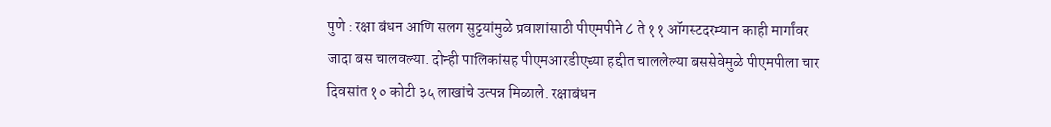पुणे : रक्षा बंधन आणि सलग सुट्टयांमुळे प्रवाशांसाठी पीएमपीने ८ ते ११ ऑगस्टदरम्यान काही मार्गांवर जादा बस चालवल्या. दोन्ही पालिकांसह पीएमआरडीएच्या हद्दीत चाललेल्या बससेवेमुळे पीएमपीला चार दिवसांत १० कोटी ३५ लाखांचे उत्पन्न मिळाले. रक्षाबंधन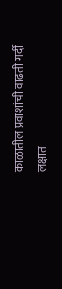काळातील प्रवाशांची वाढती गर्दी लक्षात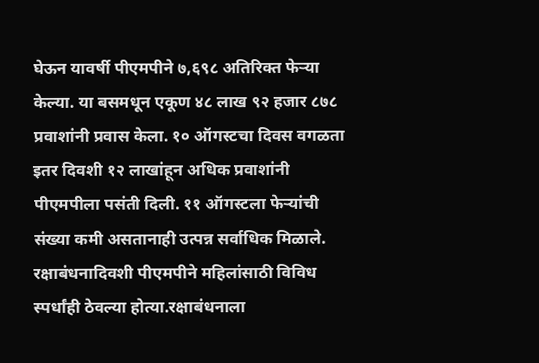घेऊन यावर्षी पीएमपीने ७,६९८ अतिरिक्त फेऱ्या केल्या. या बसमधून एकूण ४८ लाख ९२ हजार ८७८ प्रवाशांनी प्रवास केला. १० ऑगस्टचा दिवस वगळता इतर दिवशी १२ लाखांहून अधिक प्रवाशांनी पीएमपीला पसंती दिली. ११ ऑगस्टला फेऱ्यांची संख्या कमी असतानाही उत्पन्न सर्वाधिक मिळाले. रक्षाबंधनादिवशी पीएमपीने महिलांसाठी विविध स्पर्धांही ठेवल्या होत्या.रक्षाबंधनाला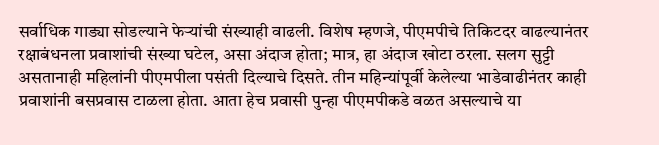सर्वाधिक गाड्या सोडल्याने फेऱ्यांची संख्याही वाढली. विशेष म्हणजे, पीएमपीचे तिकिटदर वाढल्यानंतर रक्षाबंधनला प्रवाशांची संख्या घटेल, असा अंदाज होता; मात्र, हा अंदाज खोटा ठरला. सलग सुट्टी असतानाही महिलांनी पीएमपीला पसंती दिल्याचे दिसते. तीन महिन्यांपूर्वी केलेल्या भाडेवाढीनंतर काही प्रवाशांनी बसप्रवास टाळला होता. आता हेच प्रवासी पुन्हा पीएमपीकडे वळत असल्याचे या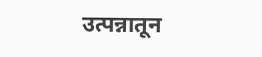उत्पन्नातून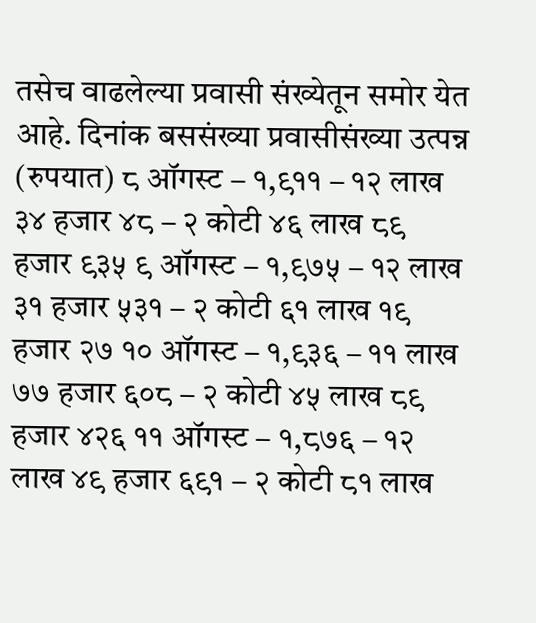तसेच वाढलेल्या प्रवासी संख्येतून समोर येत आहे. दिनांक बससंख्या प्रवासीसंख्या उत्पन्न (रुपयात) ८ ऑगस्ट – १,९११ – १२ लाख ३४ हजार ४८ – २ कोटी ४६ लाख ८९ हजार ९३५ ९ ऑगस्ट – १,९७५ – १२ लाख ३१ हजार ५३१ – २ कोटी ६१ लाख १९ हजार २७ १० ऑगस्ट – १,९३६ – ११ लाख ७७ हजार ६०८ – २ कोटी ४५ लाख ८९ हजार ४२६ ११ ऑगस्ट – १,८७६ – १२ लाख ४९ हजार ६९१ – २ कोटी ८१ लाख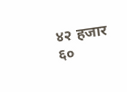४२ हजार ६०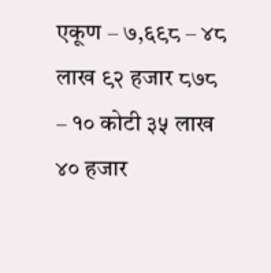एकूण – ७,६९८ – ४८ लाख ९२ हजार ८७८ – १० कोटी ३५ लाख ४० हजार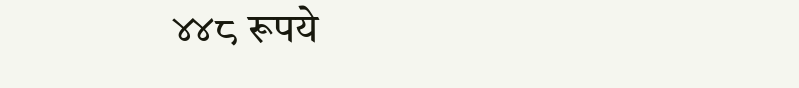४४८ रूपये